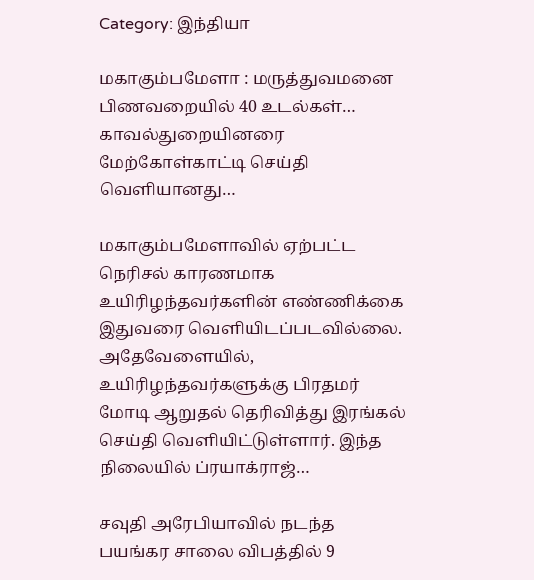Category: இந்தியா

மகாகும்பமேளா : மருத்துவமனை பிணவறையில் 40 உடல்கள்… காவல்துறையினரை மேற்கோள்காட்டி செய்தி வெளியானது…

மகாகும்பமேளாவில் ஏற்பட்ட நெரிசல் காரணமாக உயிரிழந்தவர்களின் எண்ணிக்கை இதுவரை வெளியிடப்படவில்லை. அதேவேளையில், உயிரிழந்தவர்களுக்கு பிரதமர் மோடி ஆறுதல் தெரிவித்து இரங்கல் செய்தி வெளியிட்டுள்ளார். இந்த நிலையில் ப்ரயாக்ராஜ்…

சவுதி அரேபியாவில் நடந்த பயங்கர சாலை விபத்தில் 9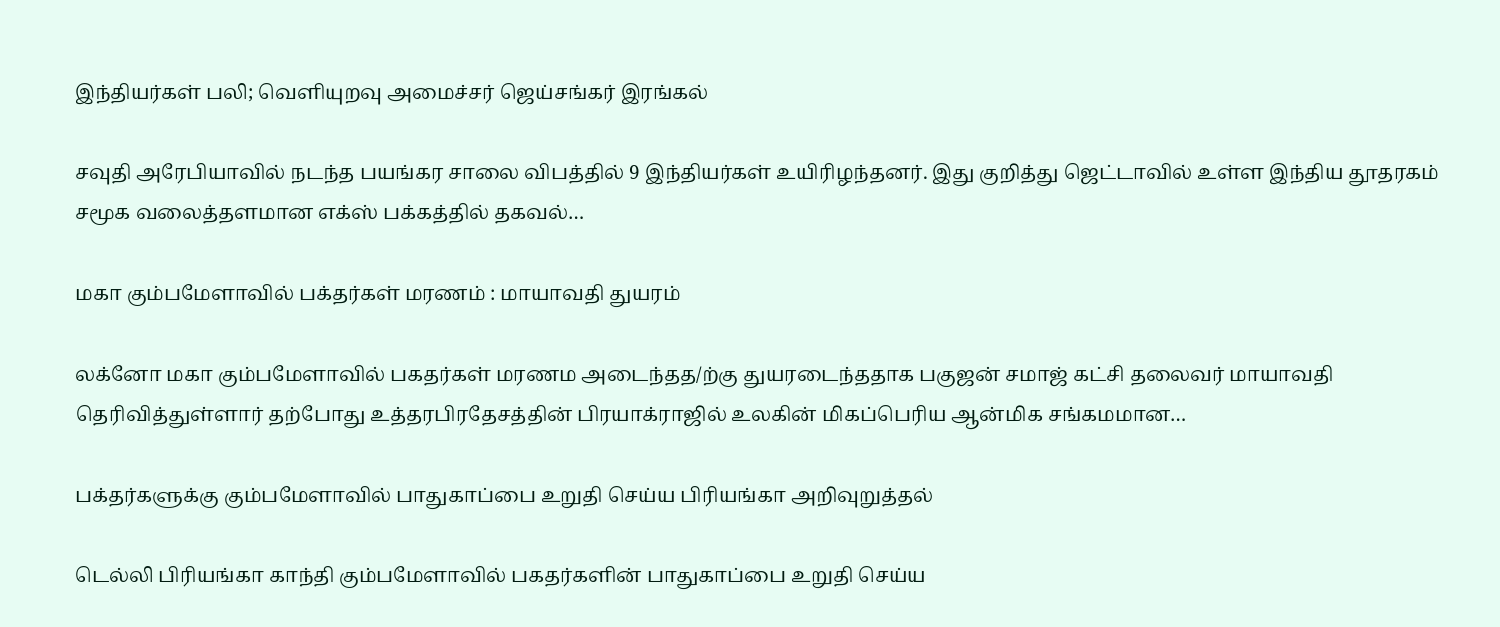இந்தியர்கள் பலி; வெளியுறவு அமைச்சர் ஜெய்சங்கர் இரங்கல்

சவுதி அரேபியாவில் நடந்த பயங்கர சாலை விபத்தில் 9 இந்தியர்கள் உயிரிழந்தனர். இது குறித்து ஜெட்டாவில் உள்ள இந்திய தூதரகம் சமூக வலைத்தளமான எக்ஸ் பக்கத்தில் தகவல்…

மகா கும்பமேளாவில் பக்தர்கள் மரணம் : மாயாவதி துயரம்

லக்னோ மகா கும்பமேளாவில் பகதர்கள் மரணம அடைந்தத/ற்கு துயரடைந்ததாக பகுஜன் சமாஜ் கட்சி தலைவர் மாயாவதி தெரிவித்துள்ளார் தற்போது உத்தரபிரதேசத்தின் பிரயாக்ராஜில் உலகின் மிகப்பெரிய ஆன்மிக சங்கமமான…

பக்தர்களுக்கு கும்பமேளாவில் பாதுகாப்பை உறுதி செய்ய பிரியங்கா அறிவுறுத்தல்

டெல்லி பிரியங்கா காந்தி கும்பமேளாவில் பகதர்களின் பாதுகாப்பை உறுதி செய்ய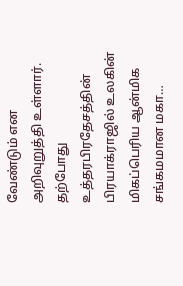வேண்டும் என அறிவுறுத்தி உள்ளார். தற்போது உத்தரபிரதேசத்தின் பிரயாக்ராஜில் உலகின் மிகப்பெரிய ஆன்மிக சங்கமமான மகா…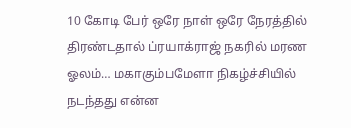10 கோடி பேர் ஒரே நாள் ஒரே நேரத்தில் திரண்டதால் ப்ரயாக்ராஜ் நகரில் மரண ஓலம்… மகாகும்பமேளா நிகழ்ச்சியில் நடந்தது என்ன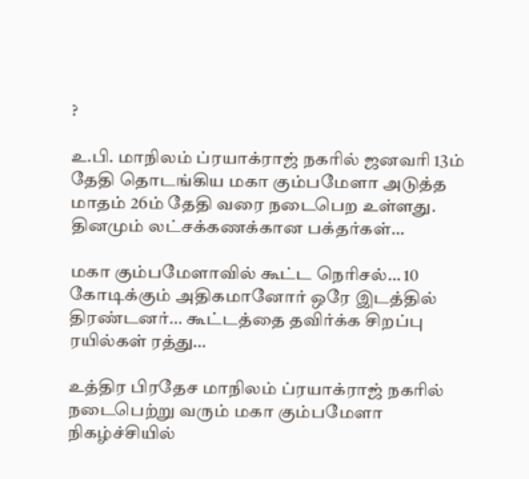?

உ.பி. மாநிலம் ப்ரயாக்ராஜ் நகரில் ஜனவரி 13ம் தேதி தொடங்கிய மகா கும்பமேளா அடுத்த மாதம் 26ம் தேதி வரை நடைபெற உள்ளது. தினமும் லட்சக்கணக்கான பக்தர்கள்…

மகா கும்பமேளாவில் கூட்ட நெரிசல்… 10 கோடிக்கும் அதிகமானோர் ஒரே இடத்தில் திரண்டனர்… கூட்டத்தை தவிர்க்க சிறப்பு ரயில்கள் ரத்து…

உத்திர பிரதேச மாநிலம் ப்ரயாக்ராஜ் நகரில் நடைபெற்று வரும் மகா கும்பமேளா நிகழ்ச்சியில்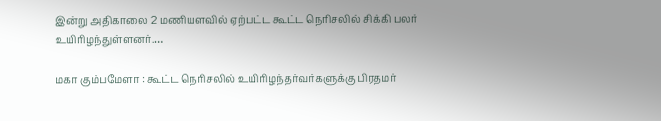இன்று அதிகாலை 2 மணியளவில் ஏற்பட்ட கூட்ட நெரிசலில் சிக்கி பலர் உயிரிழந்துள்ளனர்.…

மகா கும்பமேளா : கூட்ட நெரிசலில் உயிரிழந்தர்வர்களுக்கு பிரதமர்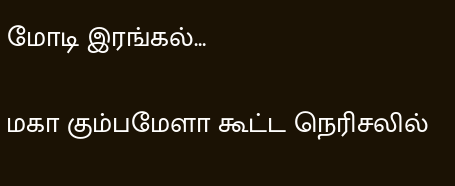மோடி இரங்கல்…

மகா கும்பமேளா கூட்ட நெரிசலில்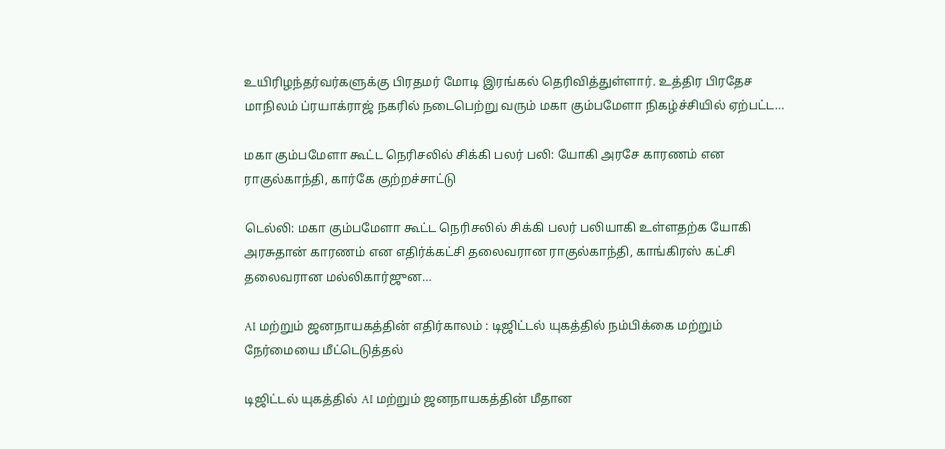உயிரிழந்தர்வர்களுக்கு பிரதமர் மோடி இரங்கல் தெரிவித்துள்ளார். உத்திர பிரதேச மாநிலம் ப்ரயாக்ராஜ் நகரில் நடைபெற்று வரும் மகா கும்பமேளா நிகழ்ச்சியில் ஏற்பட்ட…

மகா கும்பமேளா கூட்ட நெரிசலில் சிக்கி பலர் பலி: யோகி அரசே காரணம் என ராகுல்காந்தி, கார்கே குற்றச்சாட்டு

டெல்லி: மகா கும்பமேளா கூட்ட நெரிசலில் சிக்கி பலர் பலியாகி உள்ளதற்க யோகி அரசுதான் காரணம் என எதிர்க்கட்சி தலைவரான ராகுல்காந்தி, காங்கிரஸ் கட்சி தலைவரான மல்லிகார்ஜுன…

AI மற்றும் ஜனநாயகத்தின் எதிர்காலம் : டிஜிட்டல் யுகத்தில் நம்பிக்கை மற்றும் நேர்மையை மீட்டெடுத்தல்

டிஜிட்டல் யுகத்தில் AI மற்றும் ஜனநாயகத்தின் மீதான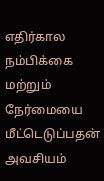எதிர்கால நம்பிக்கை மற்றும் நேர்மையை மீட்டெடுப்பதன் அவசியம்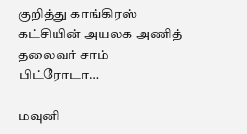குறித்து காங்கிரஸ் கட்சியின் அயலக அணித் தலைவர் சாம் பிட்ரோடா…

மவுனி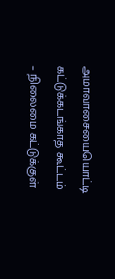அமாவாசையையொட்டி கட்டுக்கடங்காத கூட்டம் – நிலைமை கட்டுக்குள்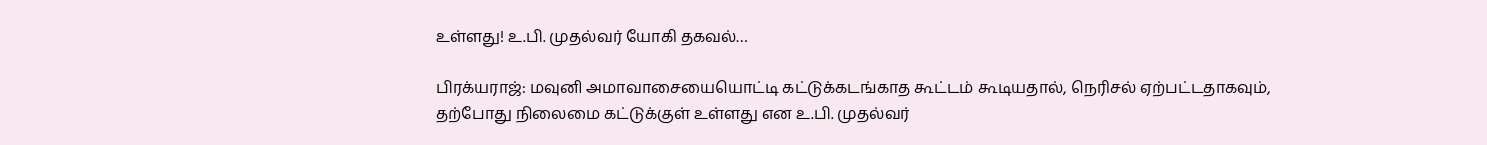உள்ளது! உ.பி. முதல்வர் யோகி தகவல்…

பிரக்யராஜ்: மவுனி அமாவாசையையொட்டி கட்டுக்கடங்காத கூட்டம் கூடியதால், நெரிசல் ஏற்பட்டதாகவும், தற்போது நிலைமை கட்டுக்குள் உள்ளது என உ.பி. முதல்வர்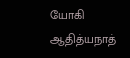யோகி ஆதித்யநாத்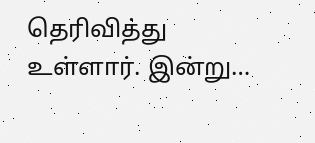தெரிவித்து உள்ளார். இன்று…